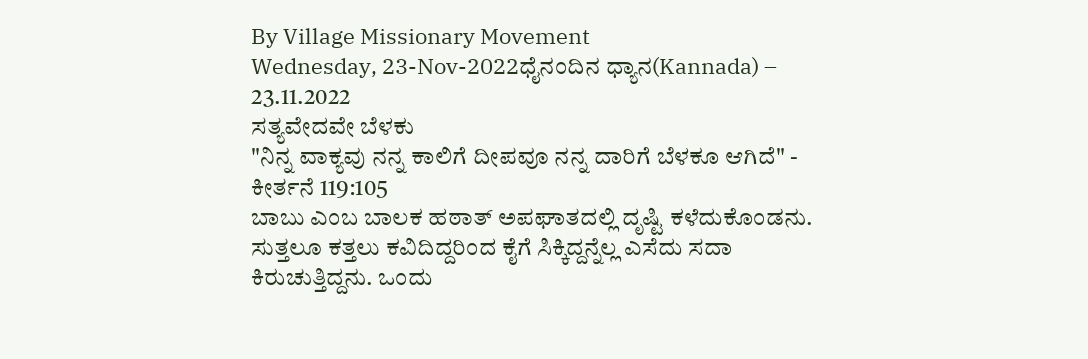By Village Missionary Movement
Wednesday, 23-Nov-2022ಧೈನಂದಿನ ಧ್ಯಾನ(Kannada) – 23.11.2022
ಸತ್ಯವೇದವೇ ಬೆಳಕು
"ನಿನ್ನ ವಾಕ್ಯವು ನನ್ನ ಕಾಲಿಗೆ ದೀಪವೂ ನನ್ನ ದಾರಿಗೆ ಬೆಳಕೂ ಆಗಿದೆ" - ಕೀರ್ತನೆ 119:105
ಬಾಬು ಎಂಬ ಬಾಲಕ ಹಠಾತ್ ಅಪಘಾತದಲ್ಲಿ ದೃಷ್ಟಿ ಕಳೆದುಕೊಂಡನು. ಸುತ್ತಲೂ ಕತ್ತಲು ಕವಿದಿದ್ದರಿಂದ ಕೈಗೆ ಸಿಕ್ಕಿದ್ದನ್ನೆಲ್ಲ ಎಸೆದು ಸದಾ ಕಿರುಚುತ್ತಿದ್ದನು. ಒಂದು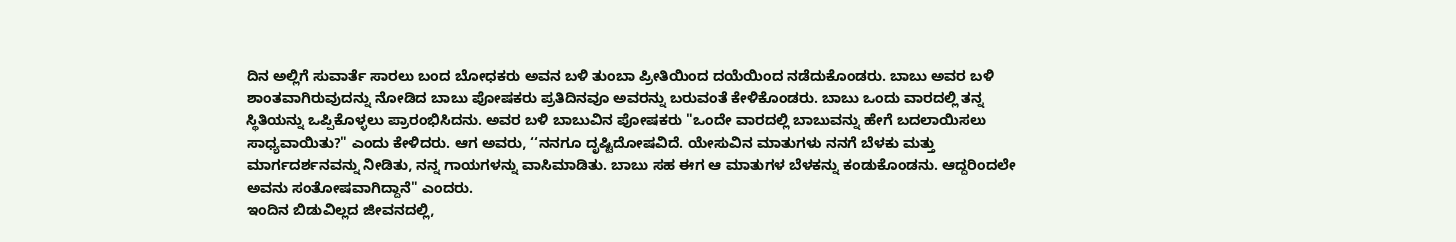ದಿನ ಅಲ್ಲಿಗೆ ಸುವಾರ್ತೆ ಸಾರಲು ಬಂದ ಬೋಧಕರು ಅವನ ಬಳಿ ತುಂಬಾ ಪ್ರೀತಿಯಿಂದ ದಯೆಯಿಂದ ನಡೆದುಕೊಂಡರು. ಬಾಬು ಅವರ ಬಳಿ ಶಾಂತವಾಗಿರುವುದನ್ನು ನೋಡಿದ ಬಾಬು ಪೋಷಕರು ಪ್ರತಿದಿನವೂ ಅವರನ್ನು ಬರುವಂತೆ ಕೇಳಿಕೊಂಡರು. ಬಾಬು ಒಂದು ವಾರದಲ್ಲಿ ತನ್ನ ಸ್ಥಿತಿಯನ್ನು ಒಪ್ಪಿಕೊಳ್ಳಲು ಪ್ರಾರಂಭಿಸಿದನು. ಅವರ ಬಳಿ ಬಾಬುವಿನ ಪೋಷಕರು "ಒಂದೇ ವಾರದಲ್ಲಿ ಬಾಬುವನ್ನು ಹೇಗೆ ಬದಲಾಯಿಸಲು ಸಾಧ್ಯವಾಯಿತು?" ಎಂದು ಕೇಳಿದರು. ಆಗ ಅವರು, ‘‘ನನಗೂ ದೃಷ್ಟಿದೋಷವಿದೆ. ಯೇಸುವಿನ ಮಾತುಗಳು ನನಗೆ ಬೆಳಕು ಮತ್ತು ಮಾರ್ಗದರ್ಶನವನ್ನು ನೀಡಿತು, ನನ್ನ ಗಾಯಗಳನ್ನು ವಾಸಿಮಾಡಿತು. ಬಾಬು ಸಹ ಈಗ ಆ ಮಾತುಗಳ ಬೆಳಕನ್ನು ಕಂಡುಕೊಂಡನು. ಆದ್ದರಿಂದಲೇ ಅವನು ಸಂತೋಷವಾಗಿದ್ದಾನೆ" ಎಂದರು.
ಇಂದಿನ ಬಿಡುವಿಲ್ಲದ ಜೀವನದಲ್ಲಿ,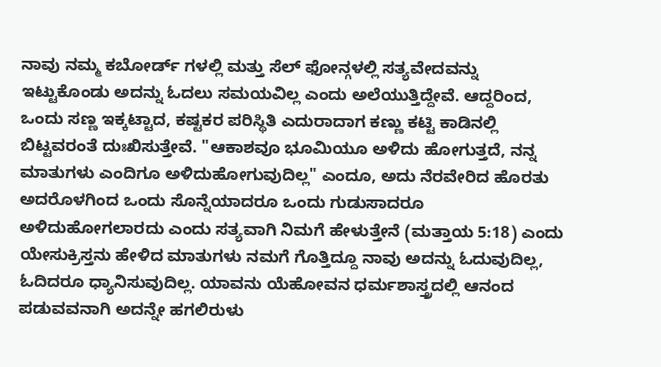ನಾವು ನಮ್ಮ ಕಬೋರ್ಡ್ ಗಳಲ್ಲಿ ಮತ್ತು ಸೆಲ್ ಫೋನ್ಗಳಲ್ಲಿ ಸತ್ಯವೇದವನ್ನು ಇಟ್ಟುಕೊಂಡು ಅದನ್ನು ಓದಲು ಸಮಯವಿಲ್ಲ ಎಂದು ಅಲೆಯುತ್ತಿದ್ದೇವೆ. ಆದ್ದರಿಂದ, ಒಂದು ಸಣ್ಣ ಇಕ್ಕಟ್ಟಾದ, ಕಷ್ಟಕರ ಪರಿಸ್ಥಿತಿ ಎದುರಾದಾಗ ಕಣ್ಣು ಕಟ್ಟಿ ಕಾಡಿನಲ್ಲಿ ಬಿಟ್ಟವರಂತೆ ದುಃಖಿಸುತ್ತೇವೆ. "ಆಕಾಶವೂ ಭೂವಿುಯೂ ಅಳಿದು ಹೋಗುತ್ತದೆ, ನನ್ನ ಮಾತುಗಳು ಎಂದಿಗೂ ಅಳಿದುಹೋಗುವುದಿಲ್ಲ" ಎಂದೂ, ಅದು ನೆರವೇರಿದ ಹೊರತು ಅದರೊಳಗಿಂದ ಒಂದು ಸೊನ್ನೆಯಾದರೂ ಒಂದು ಗುಡುಸಾದರೂ ಅಳಿದುಹೋಗಲಾರದು ಎಂದು ಸತ್ಯವಾಗಿ ನಿಮಗೆ ಹೇಳುತ್ತೇನೆ (ಮತ್ತಾಯ 5:18) ಎಂದು ಯೇಸುಕ್ರಿಸ್ತನು ಹೇಳಿದ ಮಾತುಗಳು ನಮಗೆ ಗೊತ್ತಿದ್ದೂ ನಾವು ಅದನ್ನು ಓದುವುದಿಲ್ಲ, ಓದಿದರೂ ಧ್ಯಾನಿಸುವುದಿಲ್ಲ. ಯಾವನು ಯೆಹೋವನ ಧರ್ಮಶಾಸ್ತ್ರದಲ್ಲಿ ಆನಂದ ಪಡುವವನಾಗಿ ಅದನ್ನೇ ಹಗಲಿರುಳು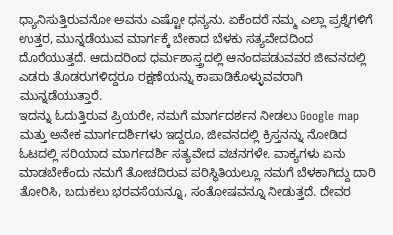ಧ್ಯಾನಿಸುತ್ತಿರುವನೋ ಅವನು ಎಷ್ಟೋ ಧನ್ಯನು. ಏಕೆಂದರೆ ನಮ್ಮ ಎಲ್ಲಾ ಪ್ರಶ್ನೆಗಳಿಗೆ ಉತ್ತರ, ಮುನ್ನಡೆಯುವ ಮಾರ್ಗಕ್ಕೆ ಬೇಕಾದ ಬೆಳಕು ಸತ್ಯವೇದದಿಂದ ದೊರೆಯುತ್ತದೆ. ಆದುದರಿಂದ ಧರ್ಮಶಾಸ್ತ್ರದಲ್ಲಿ ಆನಂದಪಡುವವರ ಜೀವನದಲ್ಲಿ ಎಡರು ತೊಡರುಗಳಿದ್ದರೂ ರಕ್ಷಣೆಯನ್ನು ಕಾಪಾಡಿಕೊಳ್ಳುವವರಾಗಿ ಮುನ್ನಡೆಯುತ್ತಾರೆ.
ಇದನ್ನು ಓದುತ್ತಿರುವ ಪ್ರಿಯರೇ, ನಮಗೆ ಮಾರ್ಗದರ್ಶನ ನೀಡಲು Google map ಮತ್ತು ಅನೇಕ ಮಾರ್ಗದರ್ಶಿಗಳು ಇದ್ದರೂ, ಜೀವನದಲ್ಲಿ ಕ್ರಿಸ್ತನನ್ನು ನೋಡಿದ ಓಟದಲ್ಲಿ ಸರಿಯಾದ ಮಾರ್ಗದರ್ಶಿ ಸತ್ಯವೇದ ವಚನಗಳೇ. ವಾಕ್ಯಗಳು ಏನು ಮಾಡಬೇಕೆಂದು ನಮಗೆ ತೋಚದಿರುವ ಪರಿಸ್ಥಿತಿಯಲ್ಲೂ ನಮಗೆ ಬೆಳಕಾಗಿದ್ದು ದಾರಿ ತೋರಿಸಿ, ಬದುಕಲು ಭರವಸೆಯನ್ನೂ, ಸಂತೋಷವನ್ನೂ ನೀಡುತ್ತದೆ. ದೇವರ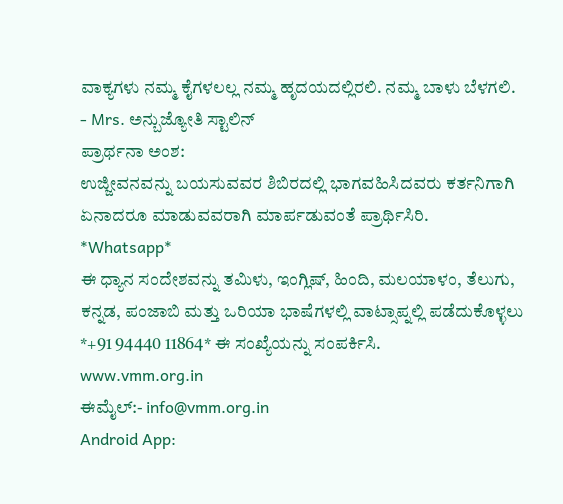ವಾಕ್ಯಗಳು ನಮ್ಮ ಕೈಗಳಲಲ್ಲ ನಮ್ಮ ಹೃದಯದಲ್ಲಿರಲಿ. ನಮ್ಮ ಬಾಳು ಬೆಳಗಲಿ.
- Mrs. ಅನ್ಬುಜ್ಯೋತಿ ಸ್ಟಾಲಿನ್
ಪ್ರಾರ್ಥನಾ ಅಂಶ:
ಉಜ್ಜೀವನವನ್ನು ಬಯಸುವವರ ಶಿಬಿರದಲ್ಲಿ ಭಾಗವಹಿಸಿದವರು ಕರ್ತನಿಗಾಗಿ ಏನಾದರೂ ಮಾಡುವವರಾಗಿ ಮಾರ್ಪಡುವಂತೆ ಪ್ರಾರ್ಥಿಸಿರಿ.
*Whatsapp*
ಈ ಧ್ಯಾನ ಸಂದೇಶವನ್ನು ತಮಿಳು, ಇಂಗ್ಲಿಷ್, ಹಿಂದಿ, ಮಲಯಾಳಂ, ತೆಲುಗು, ಕನ್ನಡ, ಪಂಜಾಬಿ ಮತ್ತು ಒರಿಯಾ ಭಾಷೆಗಳಲ್ಲಿ ವಾಟ್ಸಾಪ್ನಲ್ಲಿ ಪಡೆದುಕೊಳ್ಳಲು *+91 94440 11864* ಈ ಸಂಖ್ಯೆಯನ್ನು ಸಂಪರ್ಕಿಸಿ.
www.vmm.org.in
ಈಮೈಲ್:- info@vmm.org.in
Android App: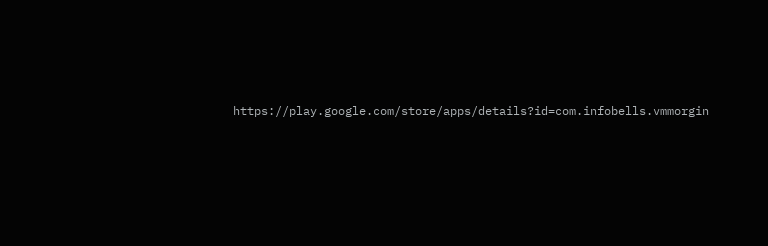https://play.google.com/store/apps/details?id=com.infobells.vmmorgin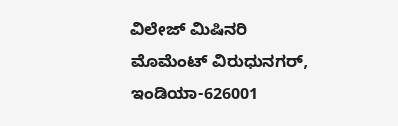ವಿಲೇಜ್ ಮಿಷಿನರಿ ಮೊಮೆಂಟ್ ವಿರುಧುನಗರ್, ಇಂಡಿಯಾ-626001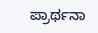ಪ್ರಾರ್ಥನಾ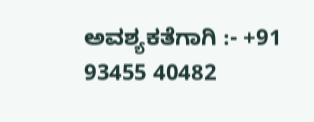ಅವಶ್ಯಕತೆಗಾಗಿ :- +91 93455 40482